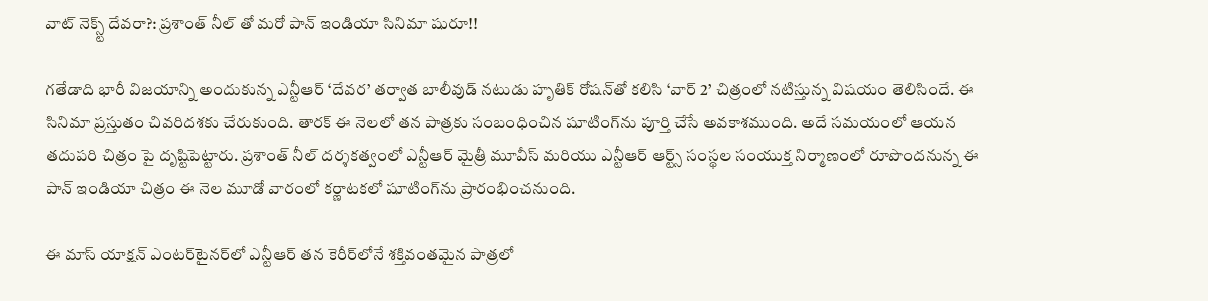వాట్ నెక్స్ట్ దేవరా?: ప్రశాంత్ నీల్ తో మరో పాన్ ఇండియా సినిమా షురూ!!

గతేడాది భారీ విజయాన్ని అందుకున్న ఎన్టీఆర్‌ ‘దేవర’ తర్వాత బాలీవుడ్‌ నటుడు హృతిక్‌ రోషన్‌తో కలిసి ‘వార్‌ 2’ చిత్రంలో నటిస్తున్న విషయం తెలిసిందే. ఈ సినిమా ప్రస్తుతం చివరిదశకు చేరుకుంది. తారక్‌ ఈ నెలలో తన పాత్రకు సంబంధించిన షూటింగ్‌ను పూర్తి చేసే అవకాశముంది. అదే సమయంలో ఆయన తదుపరి చిత్రం పై దృష్టిపెట్టారు. ప్రశాంత్‌ నీల్‌ దర్శకత్వంలో ఎన్టీఆర్‌ మైత్రీ మూవీస్‌ మరియు ఎన్టీఆర్‌ ఆర్ట్స్‌ సంస్థల సంయుక్త నిర్మాణంలో రూపొందనున్న ఈ పాన్‌ ఇండియా చిత్రం ఈ నెల మూడో వారంలో కర్ణాటకలో షూటింగ్‌ను ప్రారంభించనుంది.

ఈ మాస్‌ యాక్షన్‌ ఎంటర్‌టైనర్‌లో ఎన్టీఆర్‌ తన కెరీర్‌లోనే శక్తివంతమైన పాత్రలో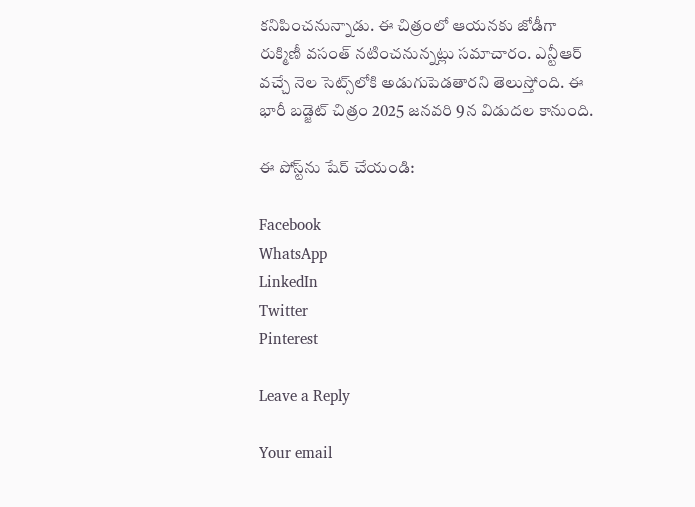కనిపించనున్నాడు. ఈ చిత్రంలో ఆయనకు జోడీగా రుక్మిణీ వసంత్‌ నటించనున్నట్లు సమాచారం. ఎన్టీఆర్‌ వచ్చే నెల సెట్స్‌లోకి అడుగుపెడతారని తెలుస్తోంది. ఈ భారీ బడ్జెట్‌ చిత్రం 2025 జనవరి 9న విడుదల కానుంది.

ఈ పోస్ట్‌ను షేర్ చేయండి:

Facebook
WhatsApp
LinkedIn
Twitter
Pinterest

Leave a Reply

Your email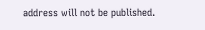address will not be published.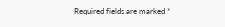Required fields are marked *